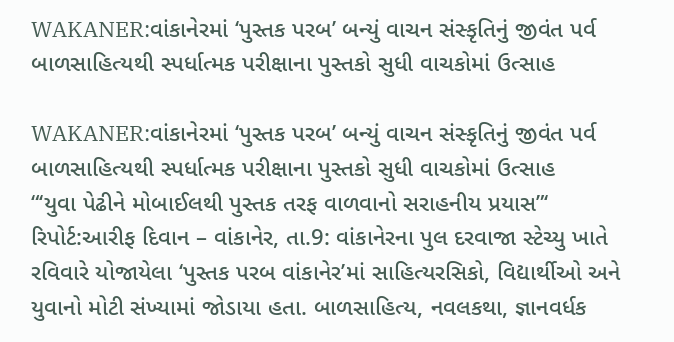WAKANER:વાંકાનેરમાં ‘પુસ્તક પરબ’ બન્યું વાચન સંસ્કૃતિનું જીવંત પર્વ બાળસાહિત્યથી સ્પર્ધાત્મક પરીક્ષાના પુસ્તકો સુધી વાચકોમાં ઉત્સાહ

WAKANER:વાંકાનેરમાં ‘પુસ્તક પરબ’ બન્યું વાચન સંસ્કૃતિનું જીવંત પર્વ બાળસાહિત્યથી સ્પર્ધાત્મક પરીક્ષાના પુસ્તકો સુધી વાચકોમાં ઉત્સાહ
“‘યુવા પેઢીને મોબાઈલથી પુસ્તક તરફ વાળવાનો સરાહનીય પ્રયાસ”‘
રિપોર્ટ:આરીફ દિવાન – વાંકાનેર, તા.9: વાંકાનેરના પુલ દરવાજા સ્ટેચ્યુ ખાતે રવિવારે યોજાયેલા ‘પુસ્તક પરબ વાંકાનેર’માં સાહિત્યરસિકો, વિદ્યાર્થીઓ અને યુવાનો મોટી સંખ્યામાં જોડાયા હતા. બાળસાહિત્ય, નવલકથા, જ્ઞાનવર્ધક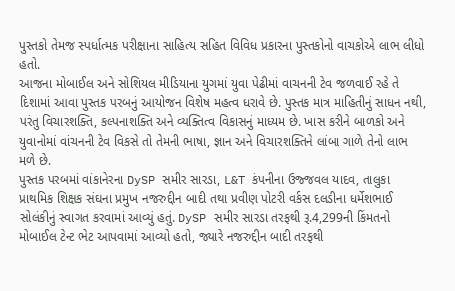પુસ્તકો તેમજ સ્પર્ધાત્મક પરીક્ષાના સાહિત્ય સહિત વિવિધ પ્રકારના પુસ્તકોનો વાચકોએ લાભ લીધો હતો.
આજના મોબાઈલ અને સોશિયલ મીડિયાના યુગમાં યુવા પેઢીમાં વાચનની ટેવ જળવાઈ રહે તે દિશામાં આવા પુસ્તક પરબનું આયોજન વિશેષ મહત્વ ધરાવે છે. પુસ્તક માત્ર માહિતીનું સાધન નથી, પરંતુ વિચારશક્તિ, કલ્પનાશક્તિ અને વ્યક્તિત્વ વિકાસનું માધ્યમ છે. ખાસ કરીને બાળકો અને યુવાનોમાં વાંચનની ટેવ વિકસે તો તેમની ભાષા, જ્ઞાન અને વિચારશક્તિને લાંબા ગાળે તેનો લાભ મળે છે.
પુસ્તક પરબમાં વાંકાનેરના DySP સમીર સારડા, L&T કંપનીના ઉજ્જવલ યાદવ, તાલુકા પ્રાથમિક શિક્ષક સંઘના પ્રમુખ નજરુદ્દીન બાદી તથા પ્રવીણ પોટરી વર્કસ દલડીના ધર્મેશભાઈ સોલંકીનું સ્વાગત કરવામાં આવ્યું હતું. DySP સમીર સારડા તરફથી રૂ.4,299ની કિંમતનો મોબાઈલ ટેન્ટ ભેટ આપવામાં આવ્યો હતો, જ્યારે નજરુદ્દીન બાદી તરફથી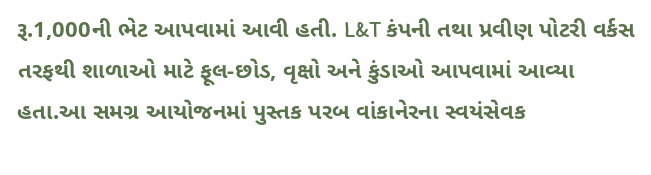રૂ.1,000ની ભેટ આપવામાં આવી હતી. L&T કંપની તથા પ્રવીણ પોટરી વર્કસ તરફથી શાળાઓ માટે ફૂલ-છોડ, વૃક્ષો અને કુંડાઓ આપવામાં આવ્યા હતા.આ સમગ્ર આયોજનમાં પુસ્તક પરબ વાંકાનેરના સ્વયંસેવક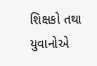શિક્ષકો તથા યુવાનોએ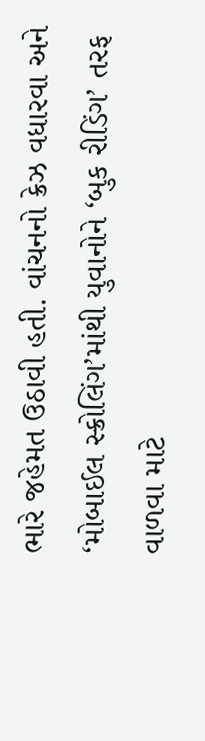ભારે જહેમત ઉઠાવી હતી. વાંચનનો ક્રેઝ વધારવા અને ‘મોબાઈલ સ્ક્રોલિંગ’માંથી યુવાનોને ‘બુક રીડિંગ’ તરફ વાળવા માટે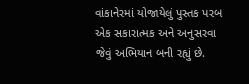વાંકાનેરમાં યોજાયેલું પુસ્તક પરબ એક સકારાત્મક અને અનુસરવા જેવું અભિયાન બની રહ્યું છે.